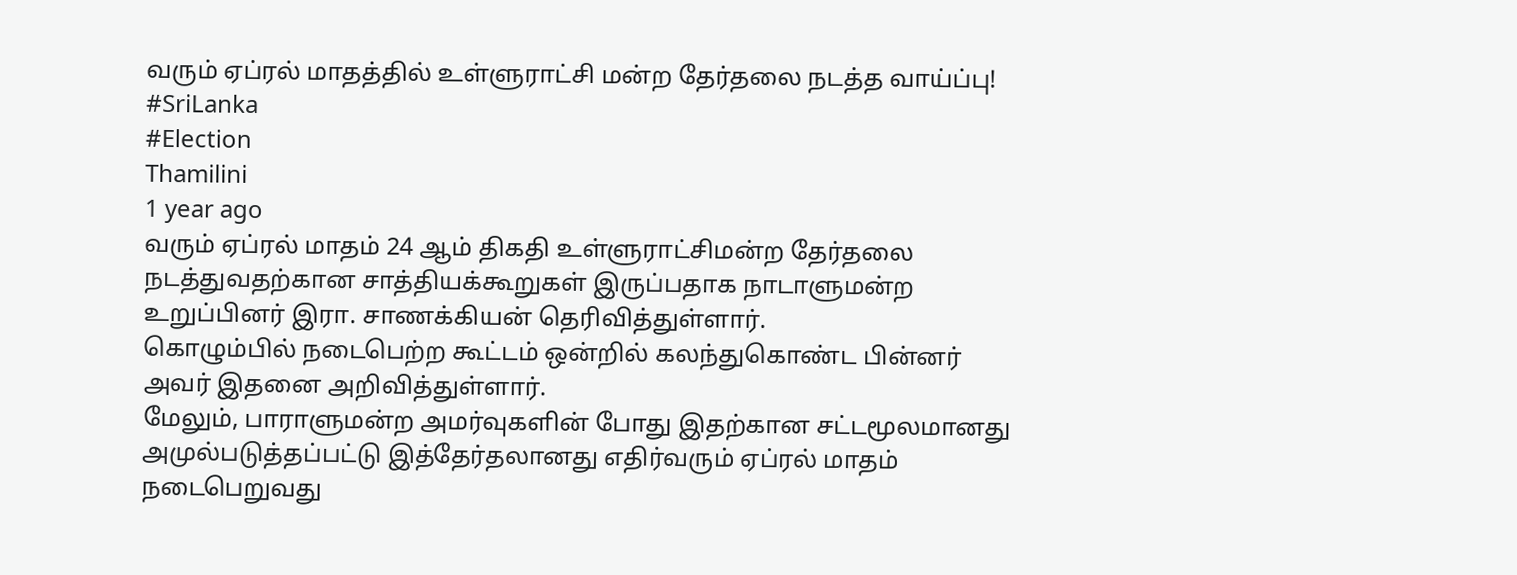வரும் ஏப்ரல் மாதத்தில் உள்ளுராட்சி மன்ற தேர்தலை நடத்த வாய்ப்பு!
#SriLanka
#Election
Thamilini
1 year ago
வரும் ஏப்ரல் மாதம் 24 ஆம் திகதி உள்ளுராட்சிமன்ற தேர்தலை நடத்துவதற்கான சாத்தியக்கூறுகள் இருப்பதாக நாடாளுமன்ற உறுப்பினர் இரா. சாணக்கியன் தெரிவித்துள்ளார்.
கொழும்பில் நடைபெற்ற கூட்டம் ஒன்றில் கலந்துகொண்ட பின்னர் அவர் இதனை அறிவித்துள்ளார்.
மேலும், பாராளுமன்ற அமர்வுகளின் போது இதற்கான சட்டமூலமானது அமுல்படுத்தப்பட்டு இத்தேர்தலானது எதிர்வரும் ஏப்ரல் மாதம் நடைபெறுவது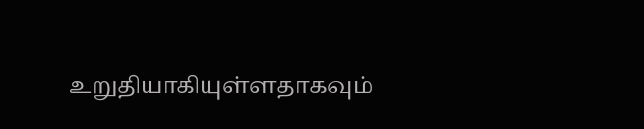உறுதியாகியுள்ளதாகவும்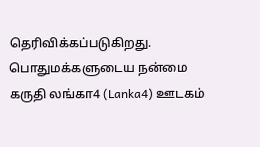தெரிவிக்கப்படுகிறது.
பொதுமக்களுடைய நன்மை கருதி லங்கா4 (Lanka4) ஊடகம்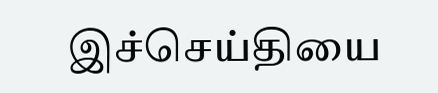இச்செய்தியை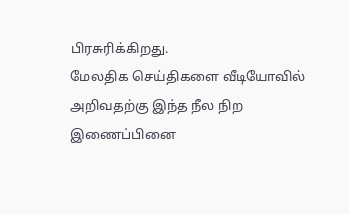பிரசுரிக்கிறது.
மேலதிக செய்திகளை வீடியோவில் அறிவதற்கு இந்த நீல நிற இணைப்பினை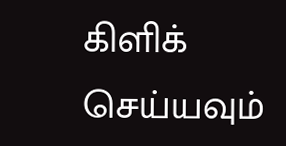கிளிக் செய்யவும்